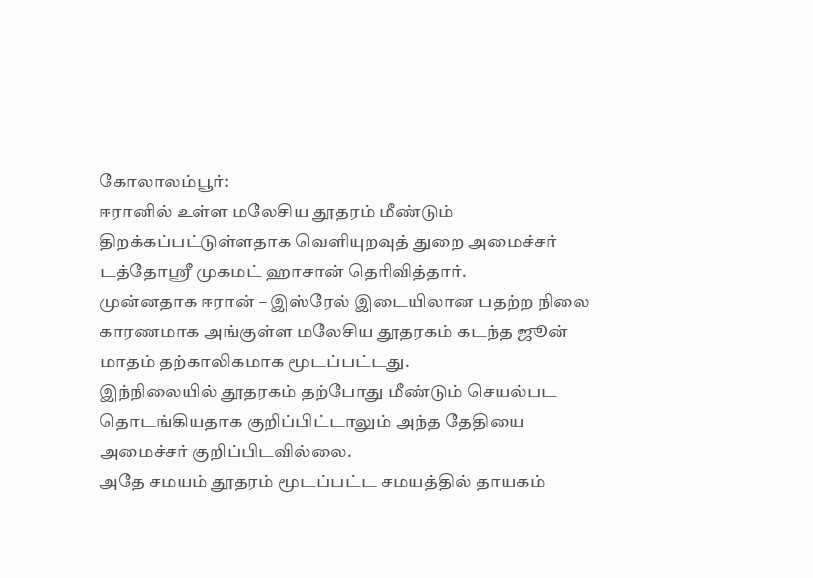கோலாலம்பூர்:
ஈரானில் உள்ள மலேசிய தூதரம் மீண்டும் திறக்கப்பட்டுள்ளதாக வெளியுறவுத் துறை அமைச்சர் டத்தோஸ்ரீ முகமட் ஹாசான் தெரிவித்தார்.
முன்னதாக ஈரான் – இஸ்ரேல் இடையிலான பதற்ற நிலை காரணமாக அங்குள்ள மலேசிய தூதரகம் கடந்த ஜூன் மாதம் தற்காலிகமாக மூடப்பட்டது.
இந்நிலையில் தூதரகம் தற்போது மீண்டும் செயல்பட தொடங்கியதாக குறிப்பிட்டாலும் அந்த தேதியை அமைச்சர் குறிப்பிடவில்லை.
அதே சமயம் தூதரம் மூடப்பட்ட சமயத்தில் தாயகம்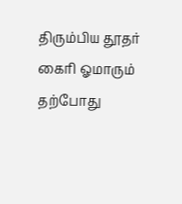திரும்பிய தூதர் கைரி ஓமாரும் தற்போது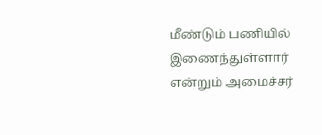மீண்டும் பணியில் இணைந்துள்ளார் என்றும் அமைச்சர்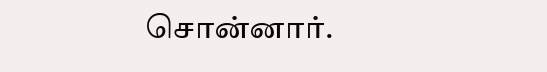சொன்னார்.